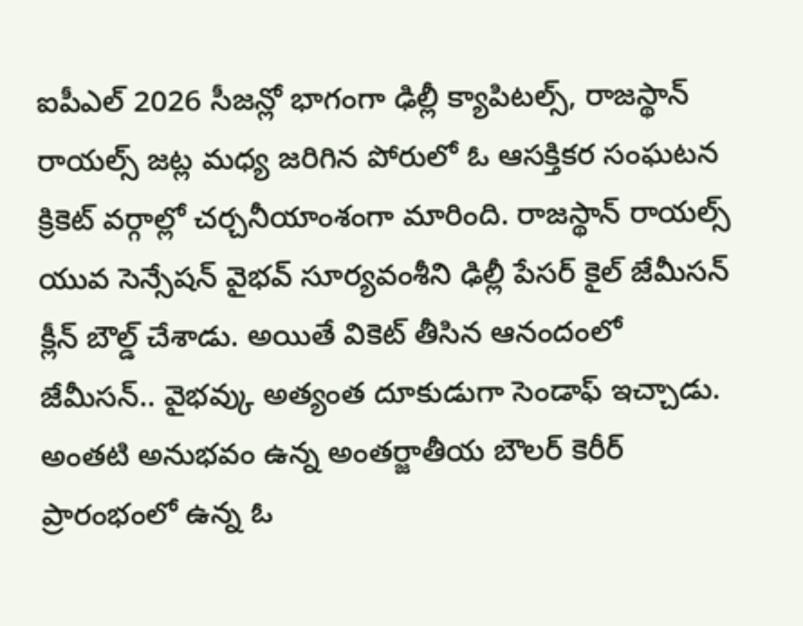ఐపీఎల్ 2026 సీజన్లో భాగంగా ఢిల్లీ క్యాపిటల్స్, రాజస్థాన్ రాయల్స్ జట్ల మధ్య జరిగిన పోరులో ఓ ఆసక్తికర సంఘటన క్రికెట్ వర్గాల్లో చర్చనీయాంశంగా మారింది. రాజస్థాన్ రాయల్స్ యువ సెన్సేషన్ వైభవ్ సూర్యవంశీని ఢిల్లీ పేసర్ కైల్ జేమీసన్ క్లీన్ బౌల్డ్ చేశాడు. అయితే వికెట్ తీసిన ఆనందంలో జేమీసన్.. వైభవ్కు అత్యంత దూకుడుగా సెండాఫ్ ఇచ్చాడు. అంతటి అనుభవం ఉన్న అంతర్జాతీయ బౌలర్ కెరీర్ ప్రారంభంలో ఉన్న ఓ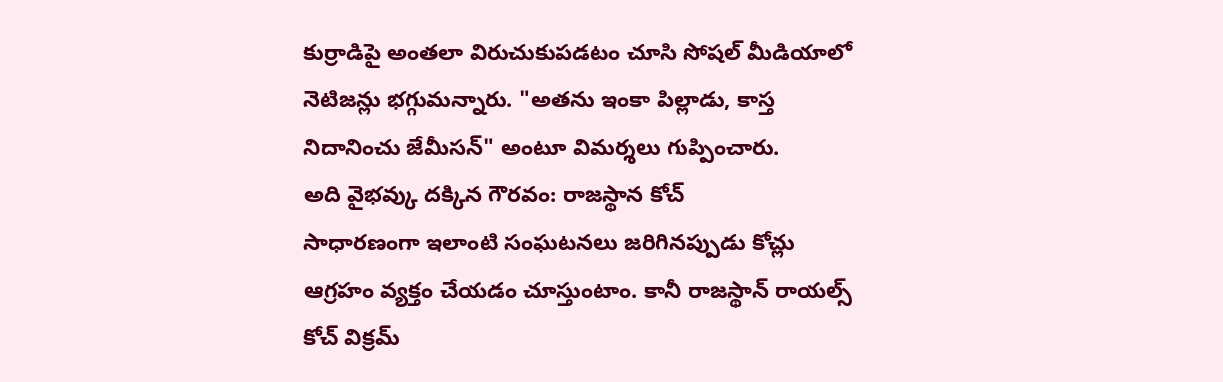కుర్రాడిపై అంతలా విరుచుకుపడటం చూసి సోషల్ మీడియాలో నెటిజన్లు భగ్గుమన్నారు. "అతను ఇంకా పిల్లాడు, కాస్త నిదానించు జేమీసన్" అంటూ విమర్శలు గుప్పించారు.
అది వైభవ్కు దక్కిన గౌరవం: రాజస్థాన కోచ్
సాధారణంగా ఇలాంటి సంఘటనలు జరిగినప్పుడు కోచ్లు ఆగ్రహం వ్యక్తం చేయడం చూస్తుంటాం. కానీ రాజస్థాన్ రాయల్స్ కోచ్ విక్రమ్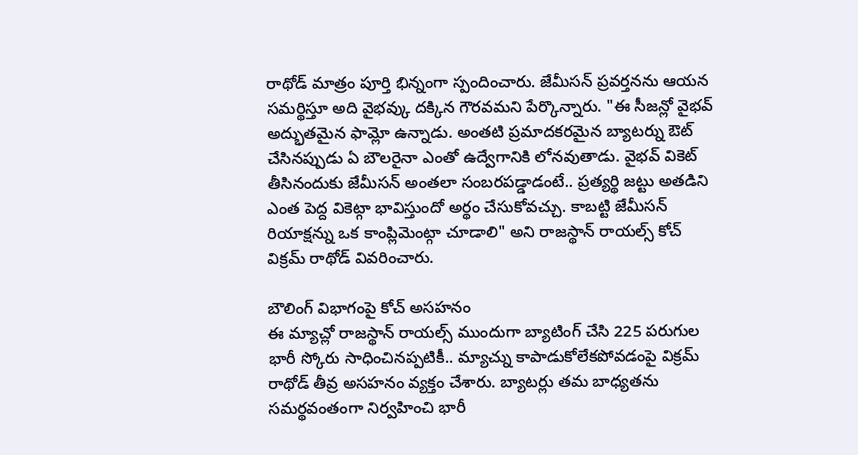రాథోడ్ మాత్రం పూర్తి భిన్నంగా స్పందించారు. జేమీసన్ ప్రవర్తనను ఆయన సమర్థిస్తూ అది వైభవ్కు దక్కిన గౌరవమని పేర్కొన్నారు. "ఈ సీజన్లో వైభవ్ అద్భుతమైన ఫామ్లో ఉన్నాడు. అంతటి ప్రమాదకరమైన బ్యాటర్ను ఔట్ చేసినప్పుడు ఏ బౌలరైనా ఎంతో ఉద్వేగానికి లోనవుతాడు. వైభవ్ వికెట్ తీసినందుకు జేమీసన్ అంతలా సంబరపడ్డాడంటే.. ప్రత్యర్థి జట్టు అతడిని ఎంత పెద్ద వికెట్గా భావిస్తుందో అర్థం చేసుకోవచ్చు. కాబట్టి జేమీసన్ రియాక్షన్ను ఒక కాంప్లిమెంట్గా చూడాలి" అని రాజస్థాన్ రాయల్స్ కోచ్ విక్రమ్ రాథోడ్ వివరించారు.

బౌలింగ్ విభాగంపై కోచ్ అసహనం
ఈ మ్యాచ్లో రాజస్థాన్ రాయల్స్ ముందుగా బ్యాటింగ్ చేసి 225 పరుగుల భారీ స్కోరు సాధించినప్పటికీ.. మ్యాచ్ను కాపాడుకోలేకపోవడంపై విక్రమ్ రాథోడ్ తీవ్ర అసహనం వ్యక్తం చేశారు. బ్యాటర్లు తమ బాధ్యతను సమర్థవంతంగా నిర్వహించి భారీ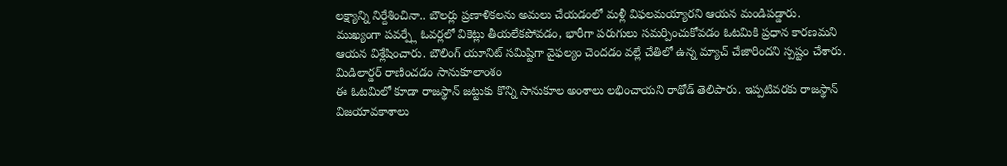లక్ష్యాన్ని నిర్దేశించినా.. బౌలర్లు ప్రణాళికలను అమలు చేయడంలో మళ్లీ విఫలమయ్యారని ఆయన మండిపడ్డారు. ముఖ్యంగా పవర్ప్లే ఓవర్లలో వికెట్లు తీయలేకపోవడం, భారీగా పరుగులు సమర్పించుకోవడం ఓటమికి ప్రధాన కారణమని ఆయన విశ్లేషించారు. బౌలింగ్ యూనిట్ సమిష్టిగా వైఫల్యం చెందడం వల్లే చేతిలో ఉన్న మ్యాచ్ చేజారిందని స్పష్టం చేశారు.
మిడిలార్డర్ రాణించడం సానుకూలాంశం
ఈ ఓటమిలో కూడా రాజస్థాన్ జట్టుకు కొన్ని సానుకూల అంశాలు లభించాయని రాథోడ్ తెలిపారు. ఇప్పటివరకు రాజస్థాన్ విజయావకాశాలు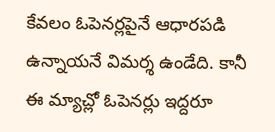కేవలం ఓపెనర్లపైనే ఆధారపడి ఉన్నాయనే విమర్శ ఉండేది. కానీ ఈ మ్యాచ్లో ఓపెనర్లు ఇద్దరూ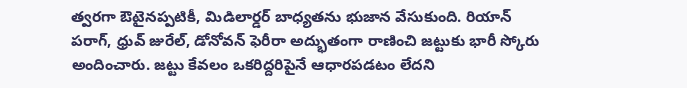త్వరగా ఔటైనప్పటికీ, మిడిలార్డర్ బాధ్యతను భుజాన వేసుకుంది. రియాన్ పరాగ్, ధ్రువ్ జురేల్, డోనోవన్ ఫెరీరా అద్భుతంగా రాణించి జట్టుకు భారీ స్కోరు అందించారు. జట్టు కేవలం ఒకరిద్దరిపైనే ఆధారపడటం లేదని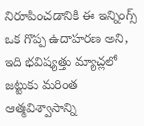నిరూపించడానికి ఈ ఇన్నింగ్స్ ఒక గొప్ప ఉదాహరణ అని, ఇది భవిష్యత్తు మ్యాచ్లలో జట్టుకు మరింత ఆత్మవిశ్వాసాన్ని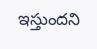ఇస్తుందని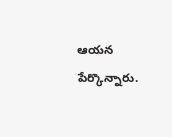ఆయన పేర్కొన్నారు.